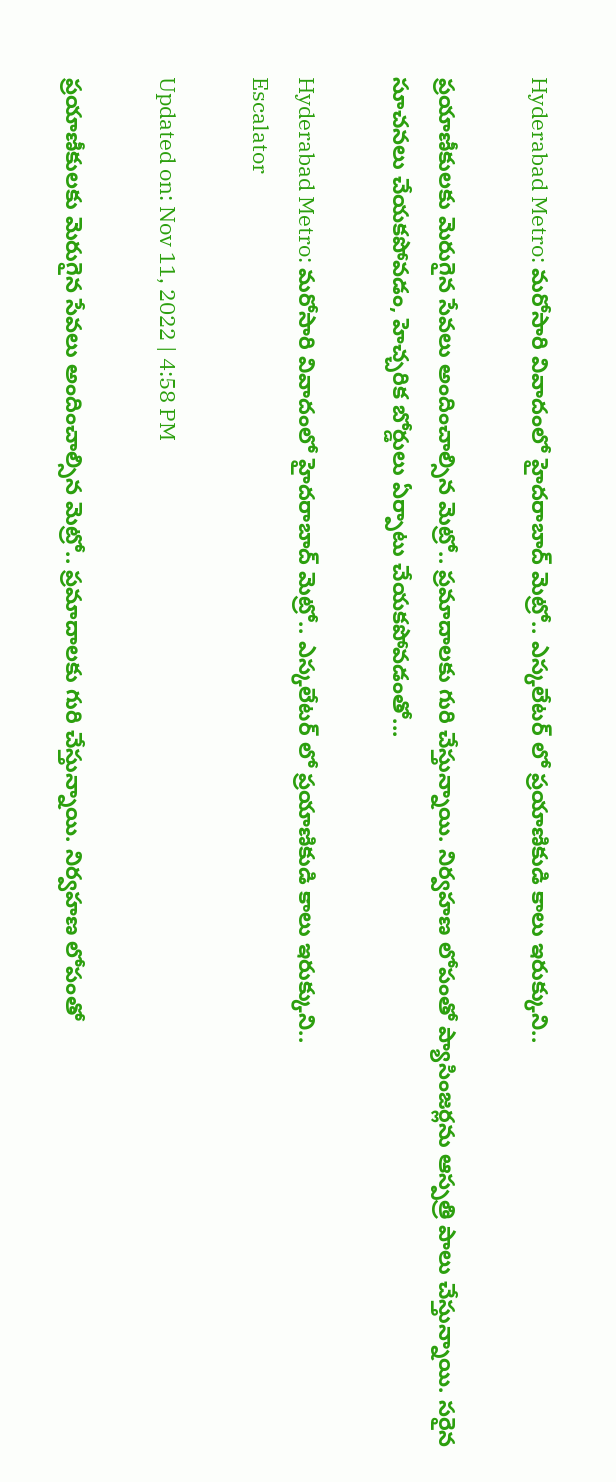Hyderabad Metro: మరోసారి వివాదంలో హైదరాబాద్ మెట్రో.. ఎస్కలేటర్ లో ప్రయాణికుడి కాలు ఇరుక్కుని..

ప్రయాణీకులకు మెరుగైన సేవలు అందించాల్సిన మెట్రో.. ప్రమాదాలకు గురి చేస్తున్నాయి. నిర్వహణ లోపంతో ప్యాసింజర్లను ఆస్పత్రి పాలు చేస్తున్నాయి. సరైన సూచనలు చేయకపోవడం, హెచ్చరిక బోర్డులు ఏర్పాటు చేయకపోవడంతో...

Hyderabad Metro: మరోసారి వివాదంలో హైదరాబాద్ మెట్రో.. ఎస్కలేటర్ లో ప్రయాణికుడి కాలు ఇరుక్కుని..
Escalator

Updated on: Nov 11, 2022 | 4:58 PM

ప్రయాణీకులకు మెరుగైన సేవలు అందించాల్సిన మెట్రో.. ప్రమాదాలకు గురి చేస్తున్నాయి. నిర్వహణ లోపంతో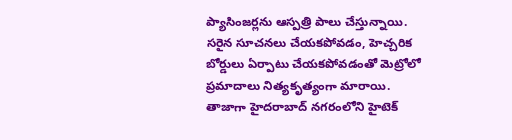ప్యాసింజర్లను ఆస్పత్రి పాలు చేస్తున్నాయి. సరైన సూచనలు చేయకపోవడం, హెచ్చరిక బోర్డులు ఏర్పాటు చేయకపోవడంతో మెట్రోలో ప్రమాదాలు నిత్యకృత్యంగా మారాయి. తాజాగా హైదరాబాద్ నగరంలోని హైటెక్‌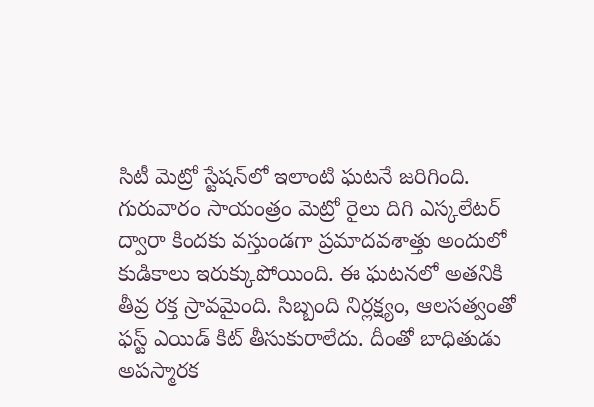సిటీ మెట్రో స్టేషన్‌లో ఇలాంటి ఘటనే జరిగింది. గురువారం సాయంత్రం మెట్రో రైలు దిగి ఎస్కలేటర్‌ ద్వారా కిందకు వస్తుండగా ప్రమాదవశాత్తు అందులో కుడికాలు ఇరుక్కుపోయింది. ఈ ఘటనలో అతనికి తీవ్ర రక్త స్రావమైంది. సిబ్బంది నిర్లక్ష్యం, ఆలసత్వంతో ఫస్ట్‌ ఎయిడ్‌ కిట్‌ తీసుకురాలేదు. దీంతో బాధితుడు అపస్మారక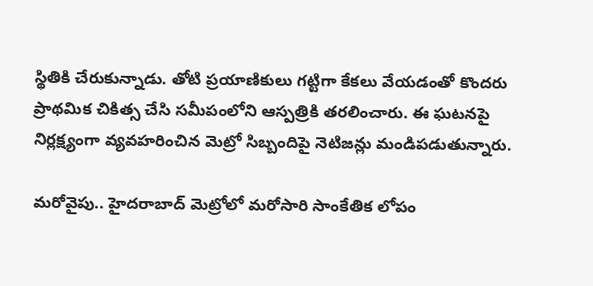స్థితికి చేరుకున్నాడు. తోటి ప్రయాణికులు గట్టిగా కేకలు వేయడంతో కొందరు ప్రాథమిక చికిత్స చేసి సమీపంలోని ఆస్పత్రికి తరలించారు. ఈ ఘటనపై నిర్లక్ష్యంగా వ్యవహరించిన మెట్రో సిబ్బందిపై నెటిజన్లు మండిపడుతున్నారు.

మరోవైపు.. హైదరాబాద్‌ మెట్రోలో మరోసారి సాంకేతిక లోపం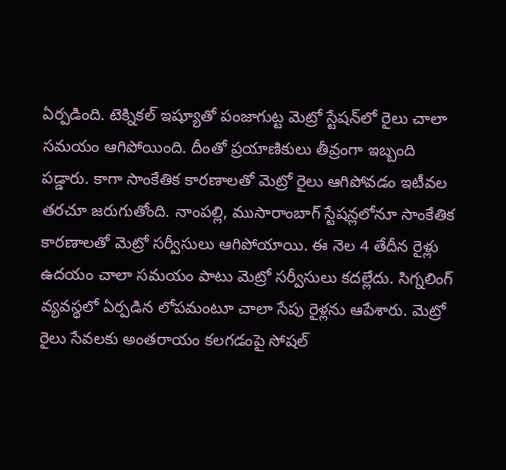ఏర్పడింది. టెక్నికల్ ఇష్యూతో పంజాగుట్ట మెట్రో స్టేషన్‌లో రైలు చాలా సమయం ఆగిపోయింది. దీంతో ప్రయాణికులు తీవ్రంగా ఇబ్బంది పడ్డారు. కాగా సాంకేతిక కారణాలతో మెట్రో రైలు ఆగిపోవడం ఇటీవల తరచూ జరుగుతోంది. నాంపల్లి, ముసారాంబాగ్ స్టేషన్లలోనూ సాంకేతిక కారణాలతో మెట్రో సర్వీసులు ఆగిపోయాయి. ఈ నెల 4 తేదీన రైళ్లు ఉదయం చాలా సమయం పాటు మెట్రో సర్వీసులు కదల్లేదు. సిగ్నలింగ్ వ్యవస్థలో ఏర్పడిన లోపమంటూ చాలా సేపు రైళ్లను ఆపేశారు. మెట్రో రైలు సేవలకు అంతరాయం కలగడంపై సోషల్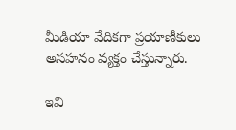మీడియా వేదికగా ప్రయాణీకులు అసహనం వ్యక్తం చేస్తున్నారు.

ఇవి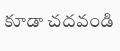కూడా చదవండి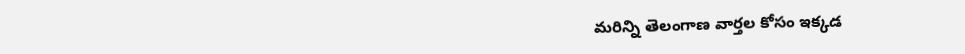మరిన్ని తెలంగాణ వార్తల కోసం ఇక్కడ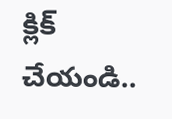క్లిక్ చేయండి..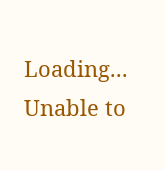Loading...
Unable to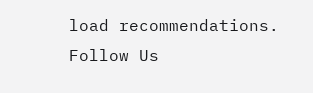load recommendations.
Follow Us